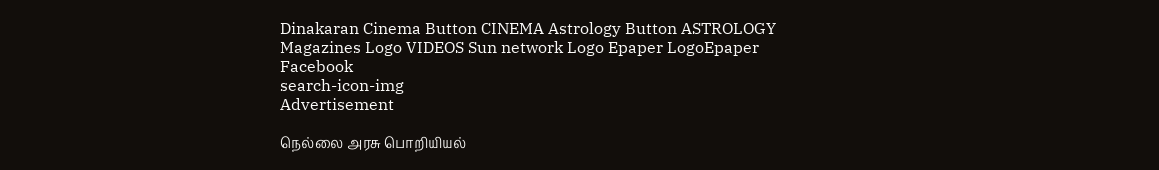Dinakaran Cinema Button CINEMA Astrology Button ASTROLOGY  Magazines Logo VIDEOS Sun network Logo Epaper LogoEpaper Facebook
search-icon-img
Advertisement

நெல்லை அரசு பொறியியல்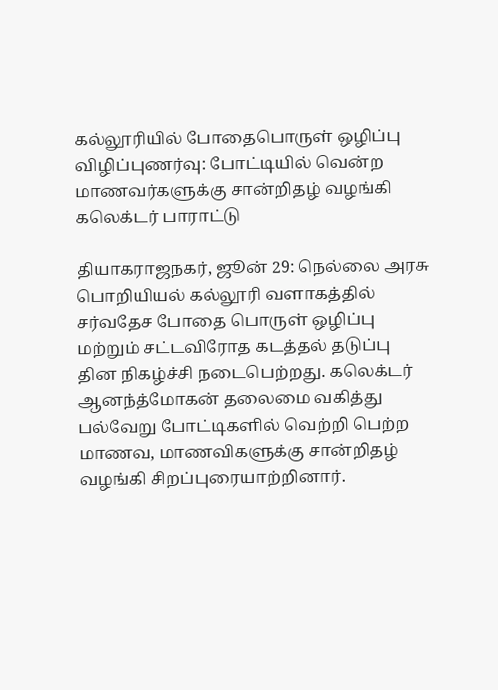கல்லூரியில் போதைபொருள் ஒழிப்பு விழிப்புணர்வு: போட்டியில் வென்ற மாணவர்களுக்கு சான்றிதழ் வழங்கி கலெக்டர் பாராட்டு

தியாகராஜநகர், ஜூன் 29: நெல்லை அரசு பொறியியல் கல்லூரி வளாகத்தில் சர்வதேச போதை பொருள் ஒழிப்பு மற்றும் சட்டவிரோத கடத்தல் தடுப்பு தின நிகழ்ச்சி நடைபெற்றது. கலெக்டர் ஆனந்த்மோகன் தலைமை வகித்து பல்வேறு போட்டிகளில் வெற்றி பெற்ற மாணவ, மாணவிகளுக்கு சான்றிதழ் வழங்கி சிறப்புரையாற்றினார்.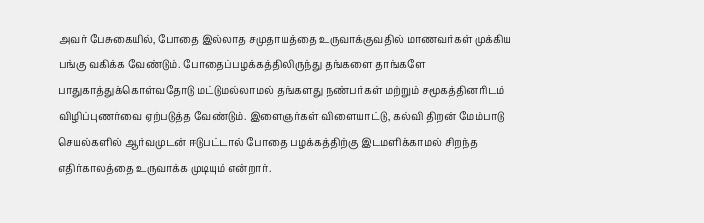அவர் பேசுகையில், போதை இல்லாத சமுதாயத்தை உருவாக்குவதில் மாணவர்கள் முக்கிய பங்கு வகிக்க வேண்டும். போதைப்பழக்கத்திலிருந்து தங்களை தாங்களே பாதுகாத்துக்கொள்வதோடு மட்டுமல்லாமல் தங்களது நண்பர்கள் மற்றும் சமூகத்தினரிடம் விழிப்புணர்வை ஏற்படுத்த வேண்டும். இளைஞர்கள் விளையாட்டு, கல்வி திறன் மேம்பாடு செயல்களில் ஆர்வமுடன் ஈடுபட்டால் போதை பழக்கத்திற்கு இடமளிக்காமல் சிறந்த எதிர்காலத்தை உருவாக்க முடியும் என்றார்.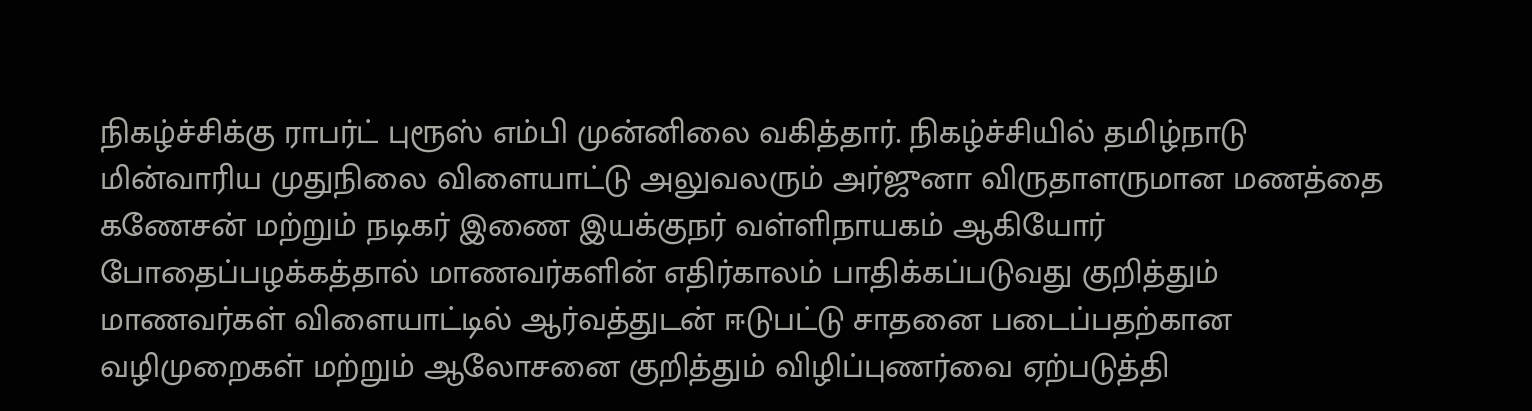நிகழ்ச்சிக்கு ராபர்ட் புரூஸ் எம்பி முன்னிலை வகித்தார். நிகழ்ச்சியில் தமிழ்நாடு மின்வாரிய முதுநிலை விளையாட்டு அலுவலரும் அர்ஜுனா விருதாளருமான மணத்தை கணேசன் மற்றும் நடிகர் இணை இயக்குநர் வள்ளிநாயகம் ஆகியோர் போதைப்பழக்கத்தால் மாணவர்களின் எதிர்காலம் பாதிக்கப்படுவது குறித்தும் மாணவர்கள் விளையாட்டில் ஆர்வத்துடன் ஈடுபட்டு சாதனை படைப்பதற்கான வழிமுறைகள் மற்றும் ஆலோசனை குறித்தும் விழிப்புணர்வை ஏற்படுத்தி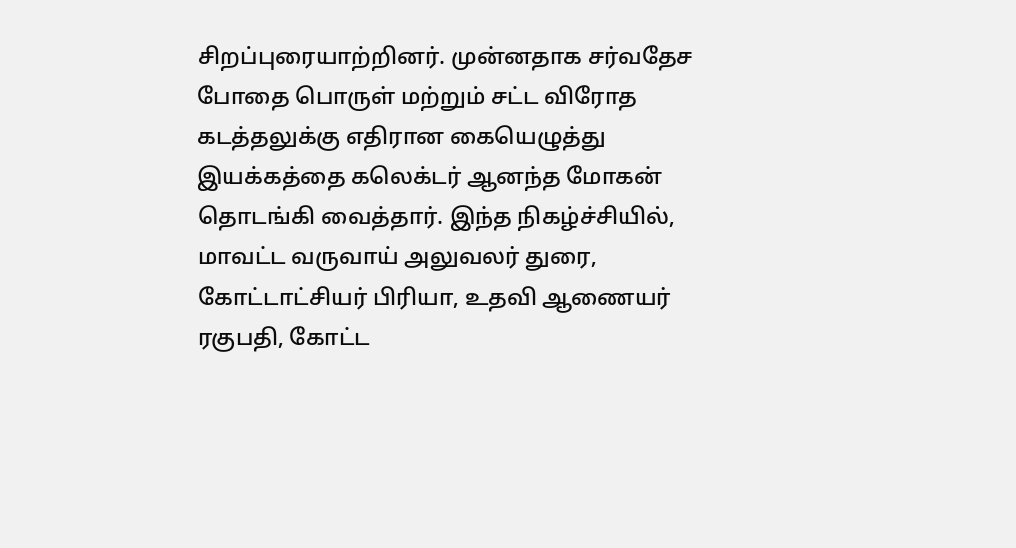சிறப்புரையாற்றினர். முன்னதாக சர்வதேச போதை பொருள் மற்றும் சட்ட விரோத கடத்தலுக்கு எதிரான கையெழுத்து இயக்கத்தை கலெக்டர் ஆனந்த மோகன் தொடங்கி வைத்தார். இந்த நிகழ்ச்சியில், மாவட்ட வருவாய் அலுவலர் துரை, கோட்டாட்சியர் பிரியா, உதவி ஆணையர் ரகுபதி, கோட்ட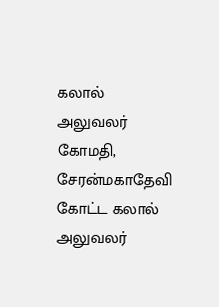கலால் அலுவலர் கோமதி, சேரன்மகாதேவி கோட்ட கலால் அலுவலர்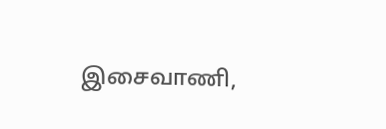இசைவாணி,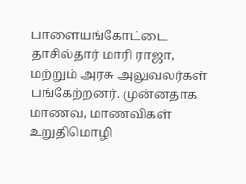பாளையங்கோட்டை தாசில்தார் மாரி ராஜா, மற்றும் அரசு அலுவலர்கள் பங்கேற்றனர். முன்னதாக மாணவ, மாணவிகள் உறுதிமொழி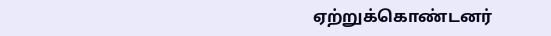ஏற்றுக்கொண்டனர்